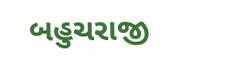બહુચરાજી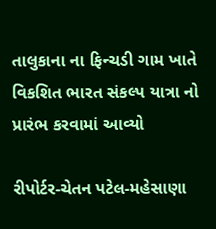તાલુકાના ના ફિન્ચડી ગામ ખાતે વિકશિત ભારત સંકલ્પ યાત્રા નો પ્રારંભ કરવામાં આવ્યો

રીપોર્ટર-ચેતન પટેલ-મહેસાણા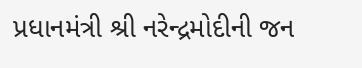પ્રધાનમંત્રી શ્રી નરેન્દ્રમોદીની જન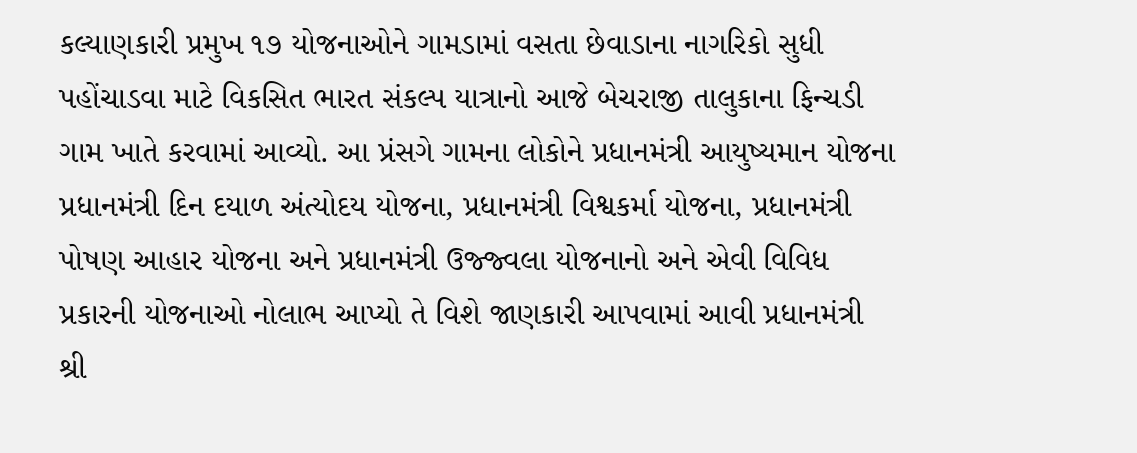કલ્યાણકારી પ્રમુખ ૧૭ યોજનાઓને ગામડામાં વસતા છેવાડાના નાગરિકો સુધી પહોંચાડવા માટે વિકસિત ભારત સંકલ્પ યાત્રાનો આજે બેચરાજી તાલુકાના ફિન્ચડી ગામ ખાતે કરવામાં આવ્યો. આ પ્રંસગે ગામના લોકોને પ્રધાનમંત્રી આયુષ્યમાન યોજના પ્રધાનમંત્રી દિન દયાળ અંત્યોદય યોજના, પ્રધાનમંત્રી વિશ્વકર્મા યોજના, પ્રધાનમંત્રી પોષણ આહાર યોજના અને પ્રધાનમંત્રી ઉજ્જ્વલા યોજનાનો અને એવી વિવિધ પ્રકારની યોજનાઓ નોલાભ આપ્યો તે વિશે જાણકારી આપવામાં આવી પ્રધાનમંત્રી શ્રી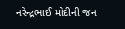નરેન્દ્રભાઈ મોદીની જન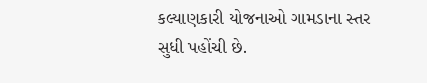કલ્યાણકારી યોજનાઓ ગામડાના સ્તર સુધી પહોંચી છે.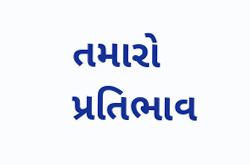તમારો પ્રતિભાવ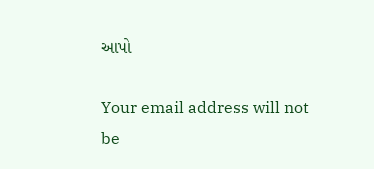આપો

Your email address will not be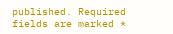published. Required fields are marked *